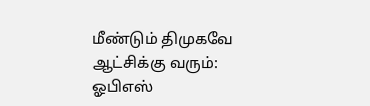மீண்டும் திமுகவே ஆட்சிக்கு வரும்: ஓபிஎஸ்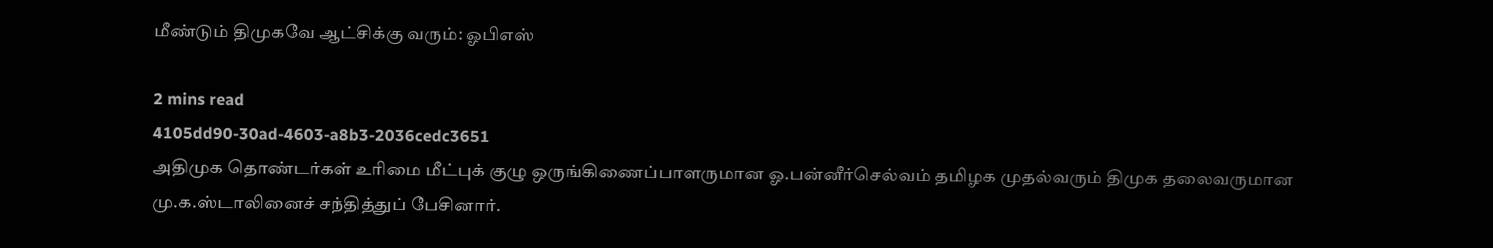மீண்டும் திமுகவே ஆட்சிக்கு வரும்: ஓபிஎஸ்

2 mins read
4105dd90-30ad-4603-a8b3-2036cedc3651
அதிமுக தொண்டர்கள் உரிமை மீட்புக் குழு ஒருங்கிணைப்பாளருமான ஓ.பன்னீர்செல்வம் தமிழக முதல்வரும் திமுக தலைவருமான மு.க.ஸ்டாலினைச் சந்தித்துப் பேசினார்.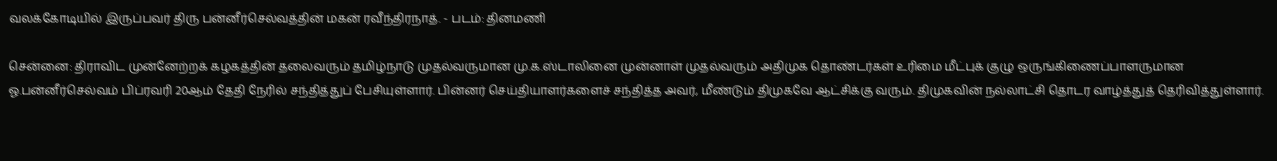வலக்கோடியில் இருப்பவர் திரு பன்னீர்செல்வத்தின் மகன் ரவீந்திரநாத். - படம்: தினமணி

சென்னை: திராவிட முன்னேற்றக் கழகத்தின் தலைவரும் தமிழ்நாடு முதல்வருமான மு.க.ஸ்டாலினை முன்னாள் முதல்வரும் அதிமுக தொண்டர்கள் உரிமை மீட்புக் குழு ஒருங்கிணைப்பாளருமான ஓ.பன்னீர்செல்வம் பிப்ரவரி 20ஆம் தேதி நேரில் சந்தித்துப் பேசியுள்ளார். பின்னர் செய்தியாளர்களைச் சந்தித்த அவர், மீண்டும் திமுகவே ஆட்சிக்கு வரும். திமுகவின் நல்லாட்சி தொடர வாழ்த்துத் தெரிவித்துள்ளார்.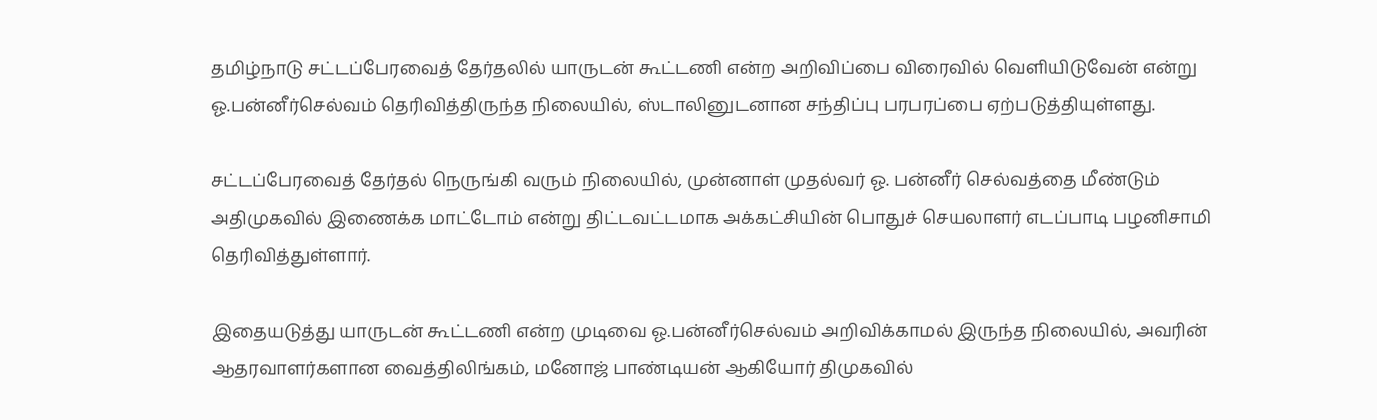தமிழ்நாடு சட்டப்பேரவைத் தேர்தலில் யாருடன் கூட்டணி என்ற அறிவிப்பை விரைவில் வெளியிடுவேன் என்று ஓ.பன்னீர்செல்வம் தெரிவித்திருந்த நிலையில், ஸ்டாலினுடனான சந்திப்பு பரபரப்பை ஏற்படுத்தியுள்ளது.

சட்டப்பேரவைத் தேர்தல் நெருங்கி வரும் நிலையில், முன்னாள் முதல்வர் ஓ. பன்னீர் செல்வத்தை மீண்டும் அதிமுகவில் இணைக்க மாட்டோம் என்று திட்டவட்டமாக அக்கட்சியின் பொதுச் செயலாளர் எடப்பாடி பழனிசாமி தெரிவித்துள்ளார்.

இதையடுத்து யாருடன் கூட்டணி என்ற முடிவை ஓ.பன்னீர்செல்வம் அறிவிக்காமல் இருந்த நிலையில், அவரின் ஆதரவாளர்களான வைத்திலிங்கம், மனோஜ் பாண்டியன் ஆகியோர் திமுகவில்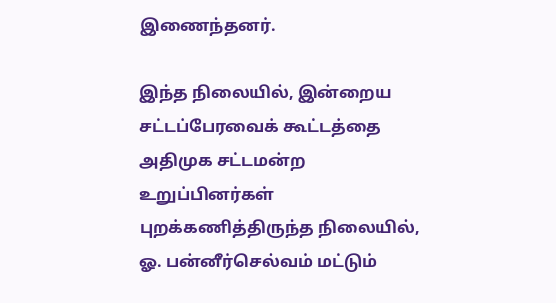இணைந்தனர்.

இந்த நிலையில், இன்றைய சட்டப்பேரவைக் கூட்டத்தை அதிமுக சட்டமன்ற உறுப்பினர்கள் புறக்கணித்திருந்த நிலையில், ஓ. பன்னீர்செல்வம் மட்டும்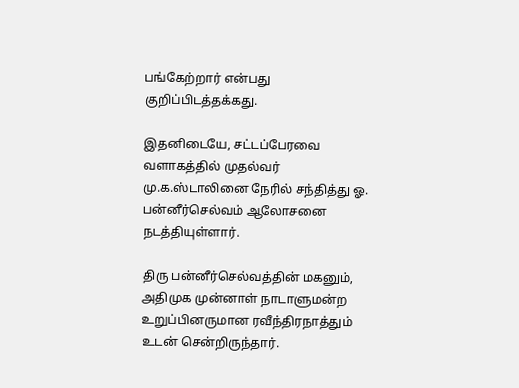பங்கேற்றார் என்பது குறிப்பிடத்தக்கது.

இதனிடையே, சட்டப்பேரவை வளாகத்தில் முதல்வர் மு.க.ஸ்டாலினை நேரில் சந்தித்து ஓ. பன்னீர்செல்வம் ஆலோசனை நடத்தியுள்ளார்.

திரு பன்னீர்செல்வத்தின் மகனும், அதிமுக முன்னாள் நாடாளுமன்ற உறுப்பினருமான ரவீந்திரநாத்தும் உடன் சென்றிருந்தார்.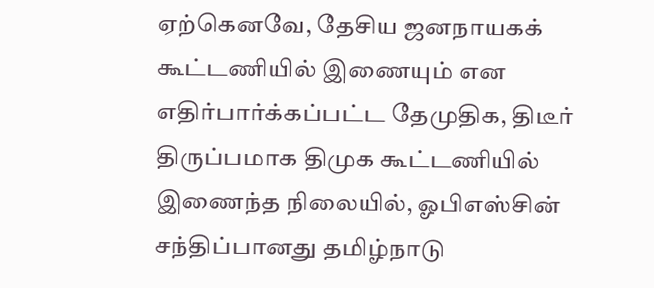ஏற்கெனவே, தேசிய ஜனநாயகக் கூட்டணியில் இணையும் என எதிர்பார்க்கப்பட்ட தேமுதிக, திடீர் திருப்பமாக திமுக கூட்டணியில் இணைந்த நிலையில், ஓபிஎஸ்சின் சந்திப்பானது தமிழ்நாடு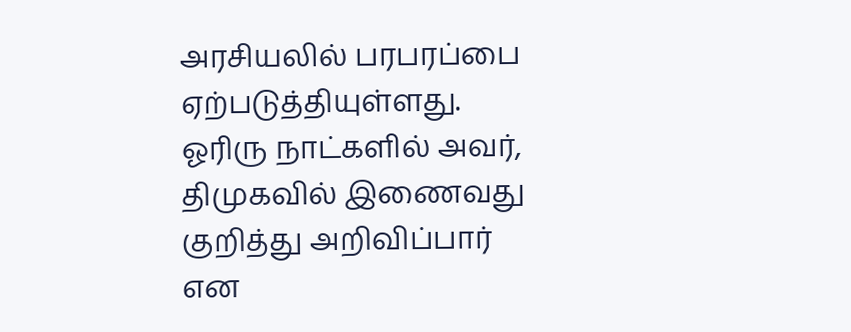அரசியலில் பரபரப்பை ஏற்படுத்தியுள்ளது. ஓரிரு நாட்களில் அவர், திமுகவில் இணைவது குறித்து அறிவிப்பார் என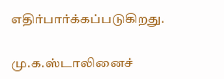எதிர்பார்க்கப்படுகிறது.

மு.க.ஸ்டாலினைச்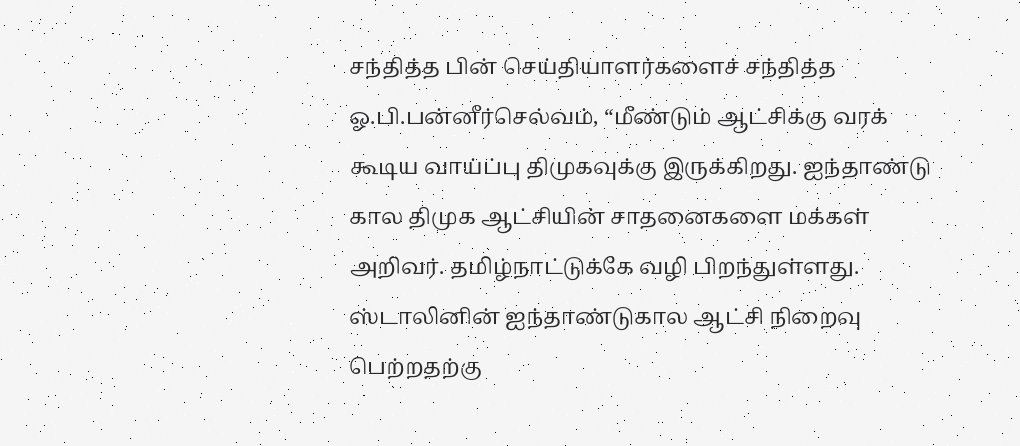சந்தித்த பின் செய்தியாளர்களைச் சந்தித்த ஓ.பி.பன்னீர்செல்வம், “மீண்டும் ஆட்சிக்கு வரக் கூடிய வாய்ப்பு திமுகவுக்கு இருக்கிறது. ஐந்தாண்டு கால திமுக ஆட்சியின் சாதனைகளை மக்கள் அறிவர். தமிழ்நாட்டுக்கே வழி பிறந்துள்ளது. ஸ்டாலினின் ஐந்தாண்டுகால ஆட்சி நிறைவு பெற்றதற்கு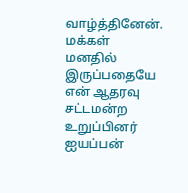வாழ்த்தினேன். மக்கள் மனதில் இருப்பதையே என் ஆதரவு சட்டமன்ற உறுப்பினர் ஐயப்பன்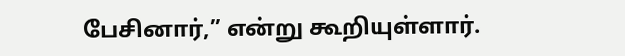பேசினார்,” என்று கூறியுள்ளார்.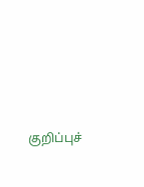குறிப்புச்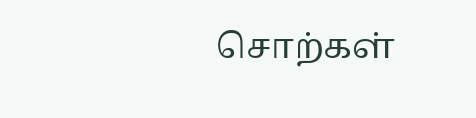சொற்கள்